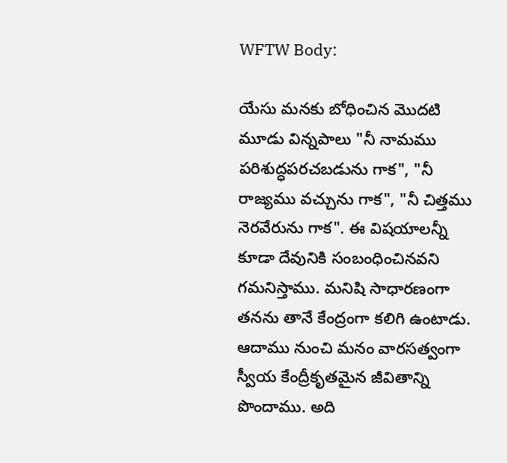WFTW Body:

యేసు మనకు బోధించిన మొదటి మూడు విన్నపాలు "నీ నామము పరిశుద్ధపరచబడును గాక", "నీ రాజ్యము వచ్చును గాక", "నీ చిత్తము నెరవేరును గాక". ఈ విషయాలన్నీ కూడా దేవునికి సంబంధించినవని గమనిస్తాము. మనిషి సాధారణంగా తనను తానే కేంద్రంగా కలిగి ఉంటాడు. ఆదాము నుంచి మనం వారసత్వంగా స్వీయ కేంద్రీకృతమైన జీవితాన్ని పొందాము. అది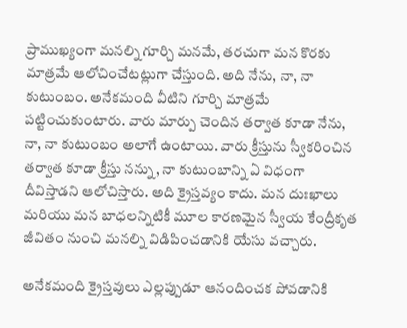ప్రాముఖ్యంగా మనల్ని గూర్చి మనమే, తరచుగా మన కొరకు మాత్రమే ఆలోచించేటట్లుగా చేస్తుంది. అది నేను, నా, నా కుటుంబం. అనేకమంది వీటిని గూర్చి మాత్రమే పట్టించుకుంటారు. వారు మార్పు చెందిన తర్వాత కూడా నేను, నా, నా కుటుంబం అలాగే ఉంటాయి. వారు క్రీస్తును స్వీకరించిన తర్వాత కూడా క్రీస్తు నన్ను, నా కుటుంబాన్ని ఏ విధంగా దీవిస్తాడని ఆలోచిస్తారు. అది క్రైస్తవ్యం కాదు. మన దుఃఖాలు మరియు మన బాధలన్నిటికీ మూల కారణమైన స్వీయ కేంద్రీకృత జీవితం నుంచి మనల్ని విడిపించడానికి యేసు వచ్చారు.

అనేకమంది క్రైస్తవులు ఎల్లప్పుడూ ఆనందించక పోవడానికి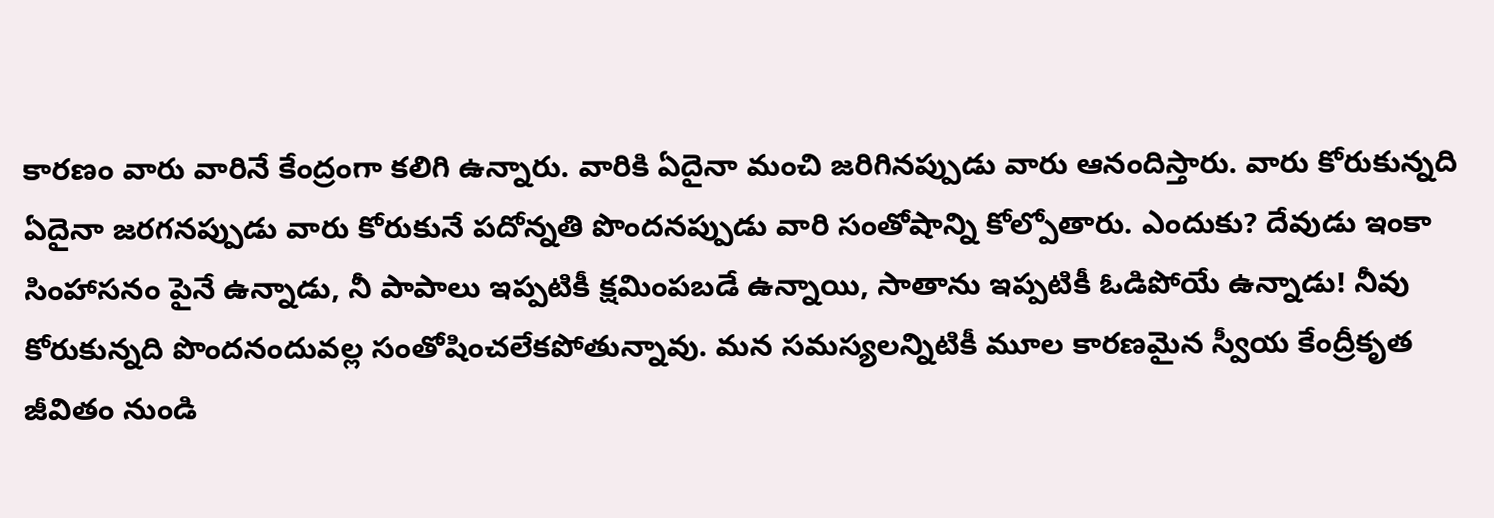కారణం వారు వారినే కేంద్రంగా కలిగి ఉన్నారు. వారికి ఏదైనా మంచి జరిగినప్పుడు వారు ఆనందిస్తారు. వారు కోరుకున్నది ఏదైనా జరగనప్పుడు వారు కోరుకునే పదోన్నతి పొందనప్పుడు వారి సంతోషాన్ని కోల్పోతారు. ఎందుకు? దేవుడు ఇంకా సింహాసనం పైనే ఉన్నాడు, నీ పాపాలు ఇప్పటికీ క్షమింపబడే ఉన్నాయి, సాతాను ఇప్పటికీ ఓడిపోయే ఉన్నాడు! నీవు కోరుకున్నది పొందనందువల్ల సంతోషించలేకపోతున్నావు. మన సమస్యలన్నిటికీ మూల కారణమైన స్వీయ కేంద్రీకృత జీవితం నుండి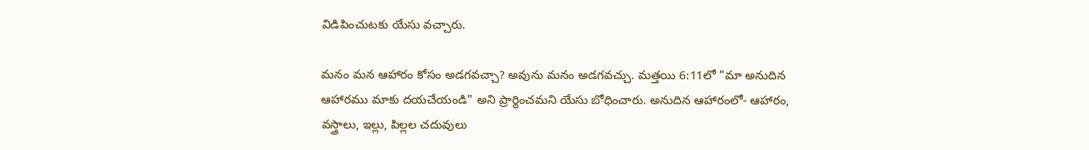విడిపించుటకు యేసు వచ్చారు.

మనం మన ఆహారం కోసం అడగవచ్చా? అవును మనం అడగవచ్చు. మత్తయి 6:11లో "మా అనుదిన ఆహారము మాకు దయచేయండి" అని ప్రార్థించమని యేసు బోధించారు. అనుదిన ఆహారంలో- ఆహారం, వస్త్రాలు, ఇల్లు, పిల్లల చదువులు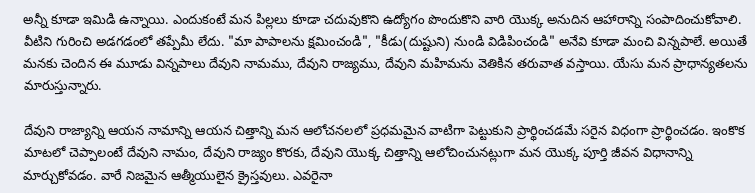అన్నీ కూడా ఇమిడి ఉన్నాయి. ఎందుకంటే మన పిల్లలు కూడా చదువుకొని ఉద్యోగం పొందుకొని వారి యొక్క అనుదిన ఆహారాన్ని సంపాదించుకోవాలి. వీటిని గురించి అడగడంలో తప్పేమీ లేదు. "మా పాపాలను క్షమించండి", "కీడు(దుష్టుని) నుండి విడిపించండి" అనేవి కూడా మంచి విన్నపాలే. అయితే మనకు చెందిన ఈ మూడు విన్నపాలు దేవుని నామము, దేవుని రాజ్యము, దేవుని మహిమను వెతికిన తరువాత వస్తాయి. యేసు మన ప్రాధాన్యతలను మారుస్తున్నారు.

దేవుని రాజ్యాన్ని ఆయన నామాన్ని ఆయన చిత్తాన్ని మన ఆలోచనలలో ప్రధమమైన వాటిగా పెట్టుకుని ప్రార్థించడమే సరైన విధంగా ప్రార్థించడం. ఇంకొక మాటలో చెప్పాలంటే దేవుని నామం, దేవుని రాజ్యం కొరకు, దేవుని యొక్క చిత్తాన్ని ఆలోచించునట్లుగా మన యొక్క పూర్తి జీవన విధానాన్ని మార్చుకోవడం. వారే నిజమైన ఆత్మీయులైన క్రైస్తవులు. ఎవరైనా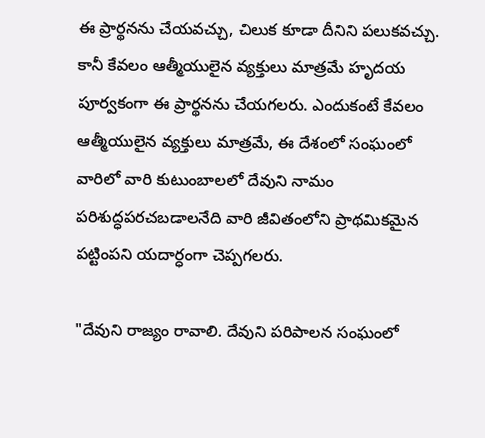ఈ ప్రార్థనను చేయవచ్చు, చిలుక కూడా దీనిని పలుకవచ్చు. కానీ కేవలం ఆత్మీయులైన వ్యక్తులు మాత్రమే హృదయ పూర్వకంగా ఈ ప్రార్థనను చేయగలరు. ఎందుకంటే కేవలం ఆత్మీయులైన వ్యక్తులు మాత్రమే, ఈ దేశంలో సంఘంలో వారిలో వారి కుటుంబాలలో దేవుని నామం పరిశుద్ధపరచబడాలనేది వారి జీవితంలోని ప్రాథమికమైన పట్టింపని యదార్ధంగా చెప్పగలరు.

"దేవుని రాజ్యం రావాలి. దేవుని పరిపాలన సంఘంలో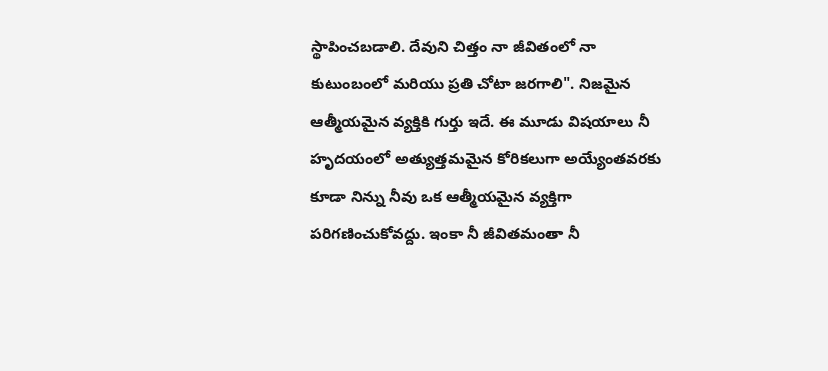స్థాపించబడాలి. దేవుని చిత్తం నా జీవితంలో నా కుటుంబంలో మరియు ప్రతి చోటా జరగాలి". నిజమైన ఆత్మీయమైన వ్యక్తికి గుర్తు ఇదే. ఈ మూడు విషయాలు నీ హృదయంలో అత్యుత్తమమైన కోరికలుగా అయ్యేంతవరకు కూడా నిన్ను నీవు ఒక ఆత్మీయమైన వ్యక్తిగా పరిగణించుకోవద్దు. ఇంకా నీ జీవితమంతా నీ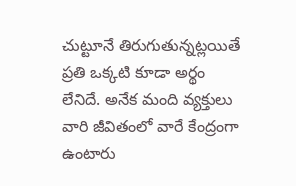చుట్టూనే తిరుగుతున్నట్లయితే ప్రతి ఒక్కటి కూడా అర్థం లేనిదే. అనేక మంది వ్యక్తులు వారి జీవితంలో వారే కేంద్రంగా ఉంటారు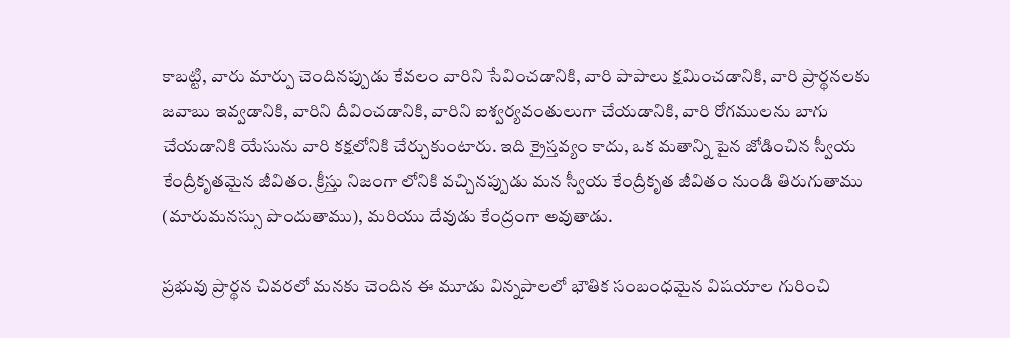కాబట్టి, వారు మార్పు చెందినప్పుడు కేవలం వారిని సేవించడానికి, వారి పాపాలు క్షమించడానికి, వారి ప్రార్థనలకు జవాబు ఇవ్వడానికి, వారిని దీవించడానికి, వారిని ఐశ్వర్యవంతులుగా చేయడానికి, వారి రోగములను బాగు చేయడానికి యేసును వారి కక్షలోనికి చేర్చుకుంటారు. ఇది క్రైస్తవ్యం కాదు, ఒక మతాన్ని పైన జోడించిన స్వీయ కేంద్రీకృతమైన జీవితం. క్రీస్తు నిజంగా లోనికి వచ్చినప్పుడు మన స్వీయ కేంద్రీకృత జీవితం నుండి తిరుగుతాము (మారుమనస్సు పొందుతాము), మరియు దేవుడు కేంద్రంగా అవుతాడు.

ప్రభువు ప్రార్థన చివరలో మనకు చెందిన ఈ మూడు విన్నపాలలో భౌతిక సంబంధమైన విషయాల గురించి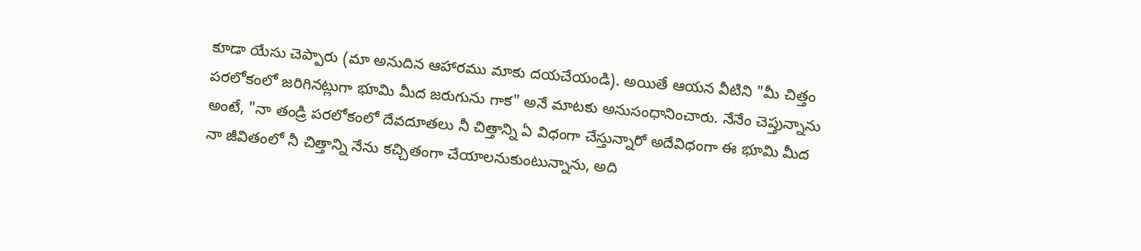కూడా యేసు చెప్పారు (మా అనుదిన ఆహారము మాకు దయచేయండి). అయితే ఆయన వీటిని "మీ చిత్తం పరలోకంలో జరిగినట్లుగా భూమి మీద జరుగును గాక" అనే మాటకు అనుసంధానించారు. నేనేం చెప్తున్నాను అంటే, "నా తండ్రి పరలోకంలో దేవదూతలు నీ చిత్తాన్ని ఏ విధంగా చేస్తున్నారో అదేవిధంగా ఈ భూమి మీద నా జీవితంలో నీ చిత్తాన్ని నేను కచ్చితంగా చేయాలనుకుంటున్నాను, అది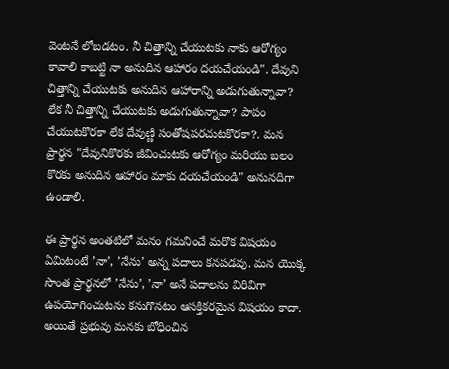వెంటనే లోబడటం. నీ చిత్తాన్ని చేయుటకు నాకు ఆరోగ్యం కావాలి కాబట్టి నా అనుదిన ఆహారం దయచేయండి". దేవుని చిత్తాన్ని చేయుటకు అనుదిన ఆహారాన్ని అడుగుతున్నావా? లేక నీ చిత్తాన్ని చేయుటకు అడుగుతున్నావా? పాపం చేయుటకొరకా లేక దేవుణ్ణి సంతోషపరచుటకొరకా?. మన ప్రార్థన "దేవునికొరకు జీవించుటకు ఆరోగ్యం మరియు బలం కొరకు అనుదిన ఆహారం మాకు దయచేయండి" అనునదిగా ఉండాలి.

ఈ ప్రార్థన అంతటిలో మనం గమనించే మరొక విషయం ఏమిటంటే ’నా’, ’నేను’ అన్న పదాలు కనపడవు. మన యొక్క సొంత ప్రార్థనలో ’నేను’, ’నా’ అనే పదాలను విరివిగా ఉపయోగించుటను కనుగొనటం ఆసక్తికరమైన విషయం కాదా. అయితే ప్రభువు మనకు బోధించిన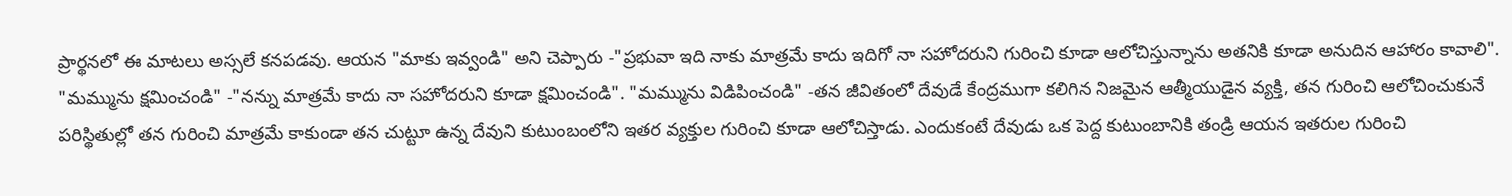ప్రార్థనలో ఈ మాటలు అస్సలే కనపడవు. ఆయన "మాకు ఇవ్వండి" అని చెప్పారు -"ప్రభువా ఇది నాకు మాత్రమే కాదు ఇదిగో నా సహోదరుని గురించి కూడా ఆలోచిస్తున్నాను అతనికి కూడా అనుదిన ఆహారం కావాలి". "మమ్మును క్షమించండి" -"నన్ను మాత్రమే కాదు నా సహోదరుని కూడా క్షమించండి". "మమ్మును విడిపించండి" -తన జీవితంలో దేవుడే కేంద్రముగా కలిగిన నిజమైన ఆత్మీయుడైన వ్యక్తి, తన గురించి ఆలోచించుకునే పరిస్థితుల్లో తన గురించి మాత్రమే కాకుండా తన చుట్టూ ఉన్న దేవుని కుటుంబంలోని ఇతర వ్యక్తుల గురించి కూడా ఆలోచిస్తాడు. ఎందుకంటే దేవుడు ఒక పెద్ద కుటుంబానికి తండ్రి ఆయన ఇతరుల గురించి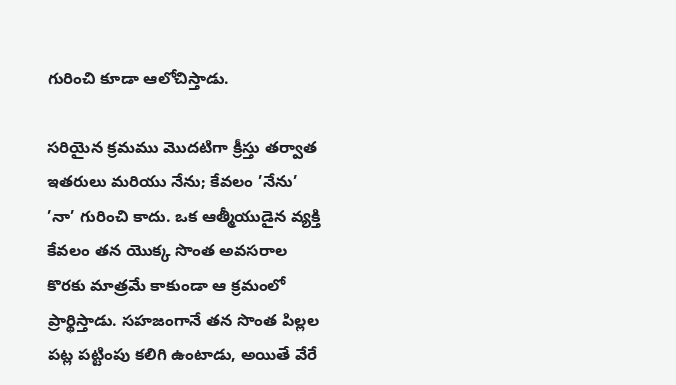గురించి కూడా ఆలోచిస్తాడు.

సరియైన క్రమము మొదటిగా క్రీస్తు తర్వాత ఇతరులు మరియు నేను; కేవలం ’నేను’ ’నా’ గురించి కాదు. ఒక ఆత్మీయుడైన వ్యక్తి కేవలం తన యొక్క సొంత అవసరాల కొరకు మాత్రమే కాకుండా ఆ క్రమంలో ప్రార్థిస్తాడు. సహజంగానే తన సొంత పిల్లల పట్ల పట్టింపు కలిగి ఉంటాడు, అయితే వేరే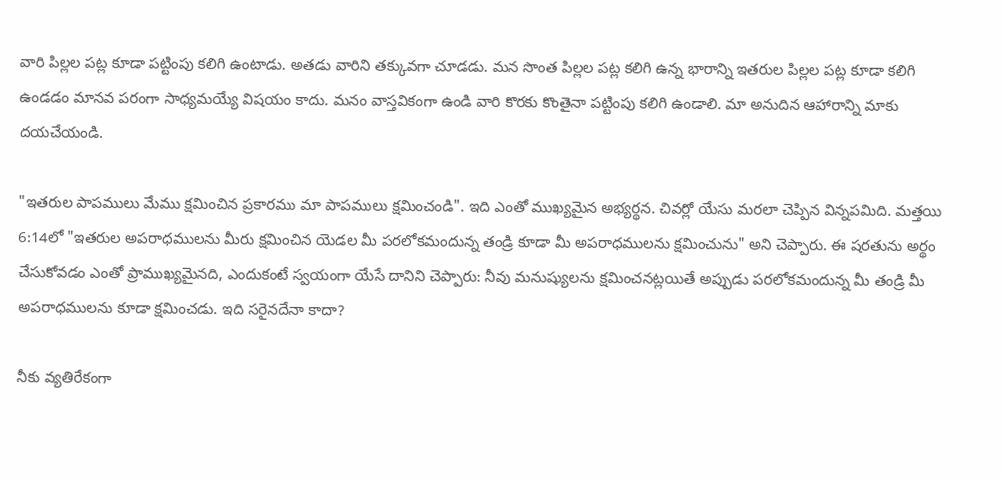వారి పిల్లల పట్ల కూడా పట్టింపు కలిగి ఉంటాడు. అతడు వారిని తక్కువగా చూడడు. మన సొంత పిల్లల పట్ల కలిగి ఉన్న భారాన్ని ఇతరుల పిల్లల పట్ల కూడా కలిగి ఉండడం మానవ పరంగా సాధ్యమయ్యే విషయం కాదు. మనం వాస్తవికంగా ఉండి వారి కొరకు కొంతైనా పట్టింపు కలిగి ఉండాలి. మా అనుదిన ఆహారాన్ని మాకు దయచేయండి.

"ఇతరుల పాపములు మేము క్షమించిన ప్రకారము మా పాపములు క్షమించండి". ఇది ఎంతో ముఖ్యమైన అభ్యర్థన. చివర్లో యేసు మరలా చెప్పిన విన్నపమిది. మత్తయి 6:14లో "ఇతరుల అపరాధములను మీరు క్షమించిన యెడల మీ పరలోకమందున్న తండ్రి కూడా మీ అపరాధములను క్షమించును" అని చెప్పారు. ఈ షరతును అర్థం చేసుకోవడం ఎంతో ప్రాముఖ్యమైనది, ఎందుకంటే స్వయంగా యేసే దానిని చెప్పారు: నీవు మనుష్యులను క్షమించనట్లయితే అప్పుడు పరలోకమందున్న మీ తండ్రి మీ అపరాధములను కూడా క్షమించడు. ఇది సరైనదేనా కాదా?

నీకు వ్యతిరేకంగా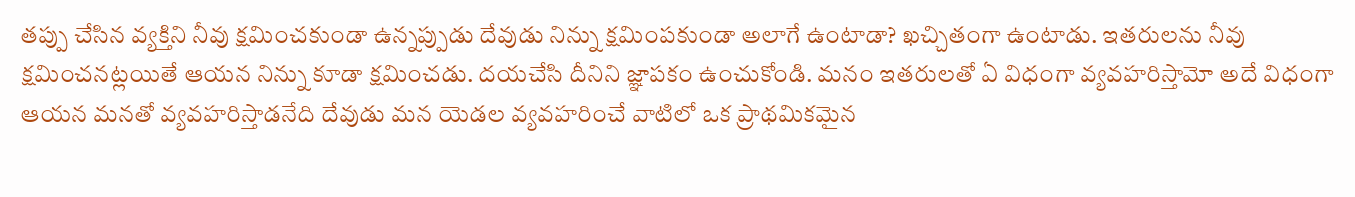తప్పు చేసిన వ్యక్తిని నీవు క్షమించకుండా ఉన్నప్పుడు దేవుడు నిన్ను క్షమింపకుండా అలాగే ఉంటాడా? ఖచ్చితంగా ఉంటాడు. ఇతరులను నీవు క్షమించనట్లయితే ఆయన నిన్ను కూడా క్షమించడు. దయచేసి దీనిని జ్ఞాపకం ఉంచుకోండి. మనం ఇతరులతో ఏ విధంగా వ్యవహరిస్తామో అదే విధంగా ఆయన మనతో వ్యవహరిస్తాడనేది దేవుడు మన యెడల వ్యవహరించే వాటిలో ఒక ప్రాథమికమైన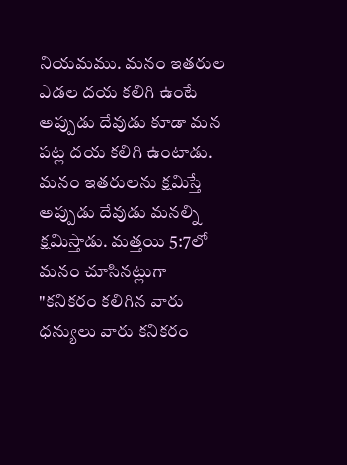నియమము. మనం ఇతరుల ఎడల దయ కలిగి ఉంటే అప్పుడు దేవుడు కూడా మన పట్ల దయ కలిగి ఉంటాడు. మనం ఇతరులను క్షమిస్తే అప్పుడు దేవుడు మనల్ని క్షమిస్తాడు. మత్తయి 5:7లో మనం చూసినట్లుగా "కనికరం కలిగిన వారు ధన్యులు వారు కనికరం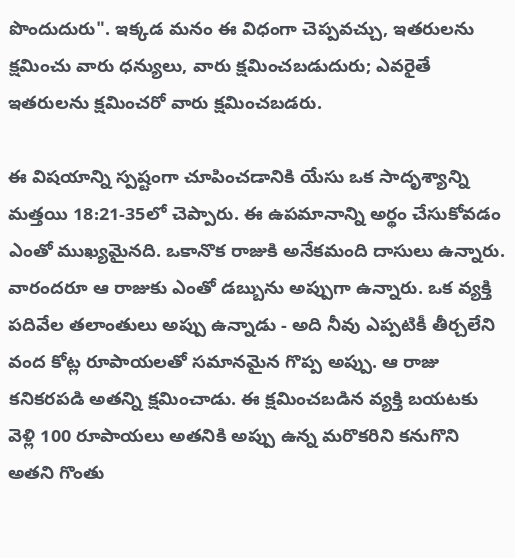పొందుదురు". ఇక్కడ మనం ఈ విధంగా చెప్పవచ్చు, ఇతరులను క్షమించు వారు ధన్యులు, వారు క్షమించబడుదురు; ఎవరైతే ఇతరులను క్షమించరో వారు క్షమించబడరు.

ఈ విషయాన్ని స్పష్టంగా చూపించడానికి యేసు ఒక సాదృశ్యాన్ని మత్తయి 18:21-35లో చెప్పారు. ఈ ఉపమానాన్ని అర్థం చేసుకోవడం ఎంతో ముఖ్యమైనది. ఒకానొక రాజుకి అనేకమంది దాసులు ఉన్నారు. వారందరూ ఆ రాజుకు ఎంతో డబ్బును అప్పుగా ఉన్నారు. ఒక వ్యక్తి పదివేల తలాంతులు అప్పు ఉన్నాడు - అది నీవు ఎప్పటికీ తీర్చలేని వంద కోట్ల రూపాయలతో సమానమైన గొప్ప అప్పు. ఆ రాజు కనికరపడి అతన్ని క్షమించాడు. ఈ క్షమించబడిన వ్యక్తి బయటకు వెళ్లి 100 రూపాయలు అతనికి అప్పు ఉన్న మరొకరిని కనుగొని అతని గొంతు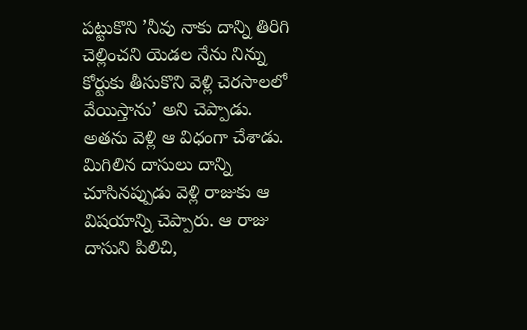పట్టుకొని ’నీవు నాకు దాన్ని తిరిగి చెల్లించని యెడల నేను నిన్ను కోర్టుకు తీసుకొని వెళ్లి చెరసాలలో వేయిస్తాను’ అని చెప్పాడు. అతను వెళ్లి ఆ విధంగా చేశాడు. మిగిలిన దాసులు దాన్ని చూసినప్పుడు వెళ్లి రాజుకు ఆ విషయాన్ని చెప్పారు. ఆ రాజు దాసుని పిలిచి,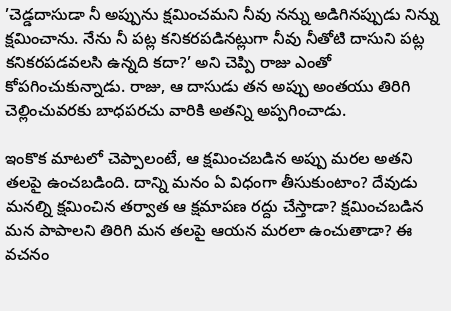’చెడ్డదాసుడా నీ అప్పును క్షమించమని నీవు నన్ను అడిగినప్పుడు నిన్ను క్షమించాను. నేను నీ పట్ల కనికరపడినట్లుగా నీవు నీతోటి దాసుని పట్ల కనికరపడవలసి ఉన్నది కదా?’ అని చెప్పి రాజు ఎంతో కోపగించుకున్నాడు. రాజు, ఆ దాసుడు తన అప్పు అంతయు తిరిగి చెల్లించువరకు బాధపరచు వారికి అతన్ని అప్పగించాడు.

ఇంకొక మాటలో చెప్పాలంటే, ఆ క్షమించబడిన అప్పు మరల అతని తలపై ఉంచబడింది. దాన్ని మనం ఏ విధంగా తీసుకుంటాం? దేవుడు మనల్ని క్షమించిన తర్వాత ఆ క్షమాపణ రద్దు చేస్తాడా? క్షమించబడిన మన పాపాలని తిరిగి మన తలపై ఆయన మరలా ఉంచుతాడా? ఈ వచనం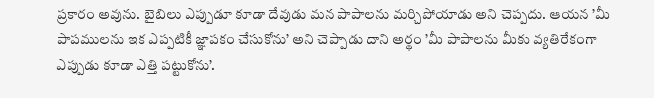ప్రకారం అవును. బైబిలు ఎప్పుడూ కూడా దేవుడు మన పాపాలను మర్చిపోయాడు అని చెప్పదు. ఆయన ’మీ పాపములను ఇక ఎప్పటికీ జ్ఞాపకం చేసుకోను’ అని చెప్పాడు దాని అర్థం ’మీ పాపాలను మీకు వ్యతిరేకంగా ఎప్పుడు కూడా ఎత్తి పట్టుకోను’.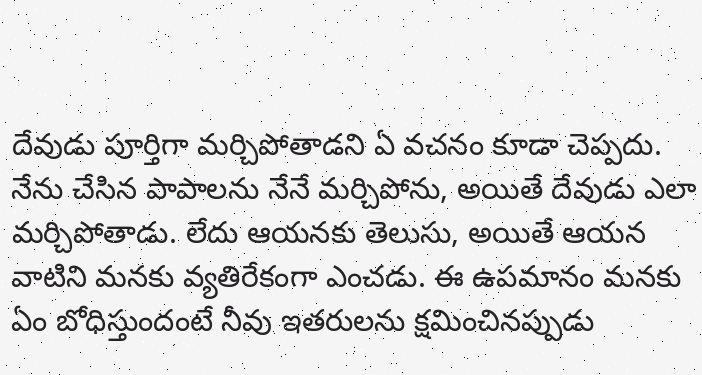దేవుడు పూర్తిగా మర్చిపోతాడని ఏ వచనం కూడా చెప్పదు. నేను చేసిన పాపాలను నేనే మర్చిపోను, అయితే దేవుడు ఎలా మర్చిపోతాడు. లేదు ఆయనకు తెలుసు, అయితే ఆయన వాటిని మనకు వ్యతిరేకంగా ఎంచడు. ఈ ఉపమానం మనకు ఏం బోధిస్తుందంటే నీవు ఇతరులను క్షమించినప్పుడు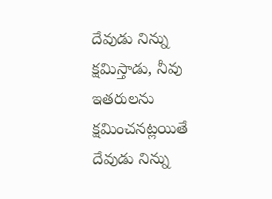దేవుడు నిన్ను క్షమిస్తాడు, నీవు ఇతరులను క్షమించనట్లయితే దేవుడు నిన్ను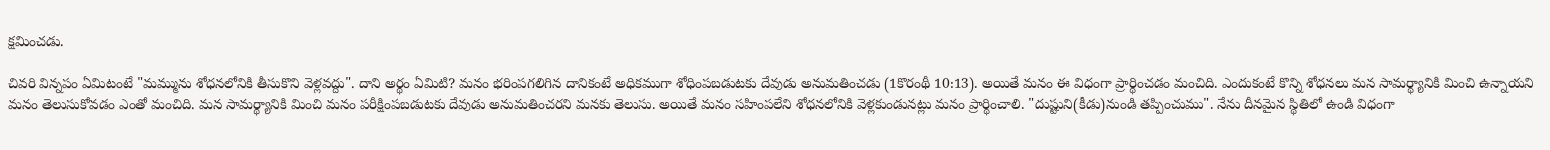క్షమించడు.

చివరి విన్నపం ఏమిటంటే "మమ్మును శోధనలోనికి తీసుకొని వెళ్లవద్దు". దాని అర్థం ఏమిటి? మనం భరింపగలిగిన దానికంటే అధికముగా శోధింపబడుటకు దేవుడు అనుమతించడు (1కొరంథీ 10:13). అయితే మనం ఈ విధంగా ప్రార్థించడం మంచిది. ఎందుకంటే కొన్ని శోధనలు మన సామర్థ్యానికి మించి ఉన్నాయని మనం తెలుసుకోవడం ఎంతో మంచిది. మన సామర్థ్యానికి మించి మనం పరీక్షింపబడుటకు దేవుడు అనుమతించరని మనకు తెలుసు. అయితే మనం సహింపలేని శోధనలోనికి వెళ్లకుండునట్లు మనం ప్రార్థించాలి. "దుష్టుని(కీడు)నుండి తప్పించుము". నేను దీనమైన స్థితిలో ఉండి విధంగా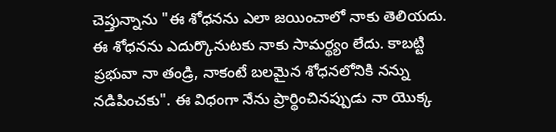చెప్తున్నాను "ఈ శోధనను ఎలా జయించాలో నాకు తెలియదు. ఈ శోధనను ఎదుర్కొనుటకు నాకు సామర్థ్యం లేదు. కాబట్టి ప్రభువా నా తండ్రి, నాకంటే బలమైన శోధనలోనికి నన్ను నడిపించకు". ఈ విధంగా నేను ప్రార్థించినప్పుడు నా యొక్క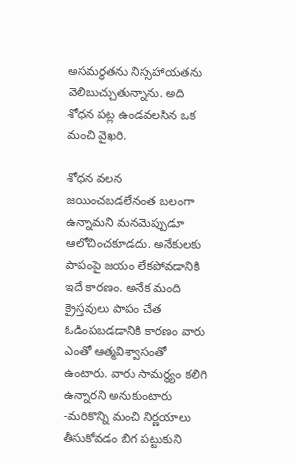అసమర్ధతను నిస్సహాయతను వెలిబుచ్చుతున్నాను. అది శోధన పట్ల ఉండవలసిన ఒక మంచి వైఖరి.

శోధన వలన జయించబడలేనంత బలంగా ఉన్నామని మనమెప్పుడూ ఆలోచించకూడదు. అనేకులకు పాపంపై జయం లేకపోవడానికి ఇదే కారణం. అనేక మంది క్రైస్తవులు పాపం చేత ఓడింపబడడానికి కారణం వారు ఎంతో ఆత్మవిశ్వాసంతో ఉంటారు. వారు సామర్థ్యం కలిగి ఉన్నారని అనుకుంటారు -మరికొన్ని మంచి నిర్ణయాలు తీసుకోవడం బిగ పట్టుకుని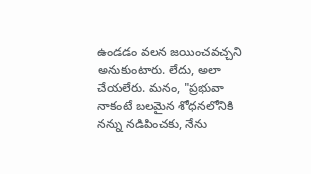ఉండడం వలన జయించవచ్చని అనుకుంటారు. లేదు, అలా చేయలేరు. మనం, "ప్రభువా నాకంటే బలమైన శోధనలోనికి నన్ను నడిపించకు, నేను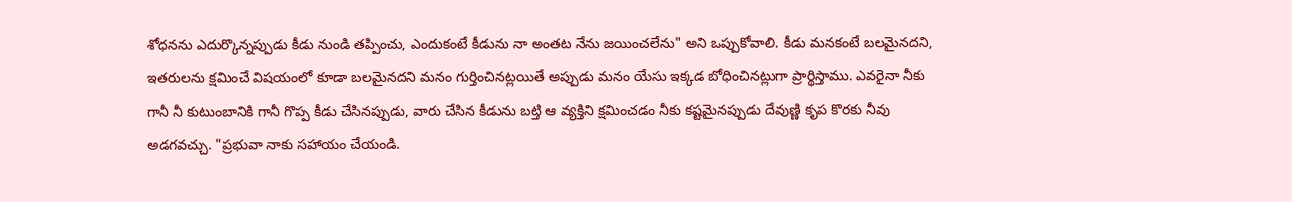శోధనను ఎదుర్కొన్నప్పుడు కీడు నుండి తప్పించు, ఎందుకంటే కీడును నా అంతట నేను జయించలేను" అని ఒప్పుకోవాలి. కీడు మనకంటే బలమైనదని, ఇతరులను క్షమించే విషయంలో కూడా బలమైనదని మనం గుర్తించినట్లయితే అప్పుడు మనం యేసు ఇక్కడ బోధించినట్లుగా ప్రార్థిస్తాము. ఎవరైనా నీకు గానీ నీ కుటుంబానికి గానీ గొప్ప కీడు చేసినప్పుడు, వారు చేసిన కీడును బట్తి ఆ వ్యక్తిని క్షమించడం నీకు కష్టమైనప్పుడు దేవుణ్ణి కృప కొరకు నీవు అడగవచ్చు. "ప్రభువా నాకు సహాయం చేయండి.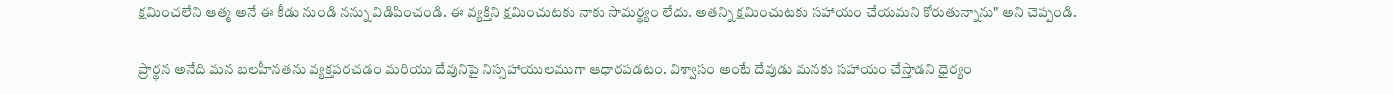క్షమించలేని ఆత్మ అనే ఈ కీడు నుండి నన్ను విడిపించండి. ఈ వ్యక్తిని క్షమించుటకు నాకు సామర్థ్యం లేదు. అతన్ని క్షమించుటకు సహాయం చేయమని కోరుతున్నాను" అని చెప్పండి.

ప్రార్థన అనేది మన బలహీనతను వ్యక్తపరచడం మరియు దేవునిపై నిస్సహాయులముగా ఆధారపడటం. విశ్వాసం అంటే దేవుడు మనకు సహాయం చేస్తాడని ధైర్యం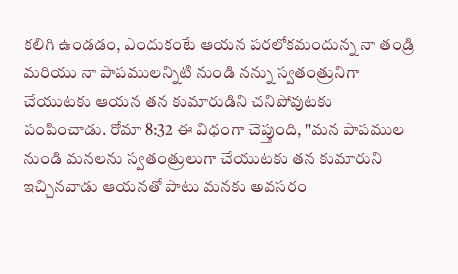కలిగి ఉండడం, ఎందుకంటే ఆయన పరలోకమందున్న నా తండ్రి మరియు నా పాపములన్నిటి నుండి నన్ను స్వతంత్రునిగా చేయుటకు ఆయన తన కుమారుడిని చనిపోవుటకు పంపించాడు. రోమా 8:32 ఈ విధంగా చెప్తుంది, "మన పాపముల నుండి మనలను స్వతంత్రులుగా చేయుటకు తన కుమారుని ఇచ్చినవాడు ఆయనతో పాటు మనకు అవసరం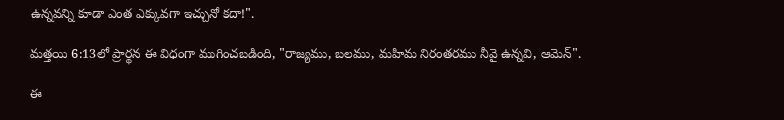ఉన్నవన్ని కూడా ఎంత ఎక్కువగా ఇచ్చునో కదా!".

మత్తయి 6:13లో ప్రార్థన ఈ విధంగా ముగించబడింది, "రాజ్యము, బలము, మహిమ నిరంతరము నీవై ఉన్నవి, ఆమెన్".

ఈ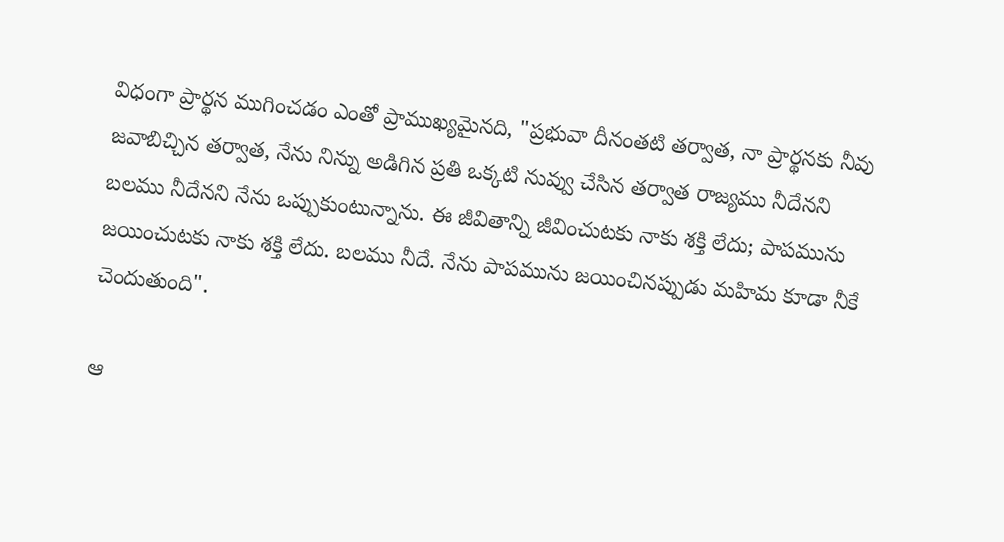విధంగా ప్రార్థన ముగించడం ఎంతో ప్రాముఖ్యమైనది, "ప్రభువా దీనంతటి తర్వాత, నా ప్రార్థనకు నీవు జవాబిచ్చిన తర్వాత, నేను నిన్ను అడిగిన ప్రతి ఒక్కటి నువ్వు చేసిన తర్వాత రాజ్యము నీదేనని బలము నీదేనని నేను ఒప్పుకుంటున్నాను. ఈ జీవితాన్ని జీవించుటకు నాకు శక్తి లేదు; పాపమును జయించుటకు నాకు శక్తి లేదు. బలము నీదే. నేను పాపమును జయించినప్పుడు మహిమ కూడా నీకే చెందుతుంది".

ఆ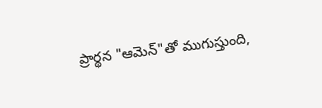ప్రార్థన "ఆమెన్"తో ముగుస్తుంది,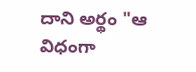దాని అర్థం "ఆ విధంగా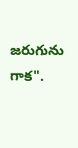జరుగును గాక".